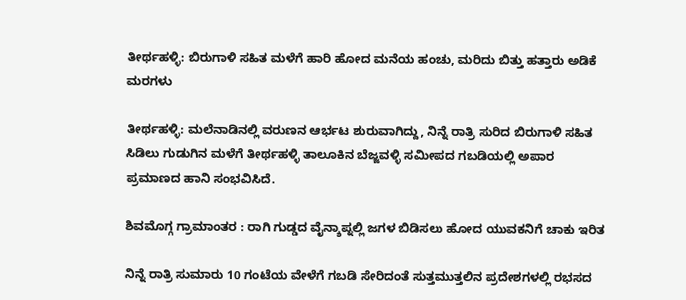ತೀರ್ಥಹಳ್ಳಿ: ಬಿರುಗಾಳಿ ಸಹಿತ ಮಳೆಗೆ ಹಾರಿ ಹೋದ ಮನೆಯ ಹಂಚು, ಮರಿದು ಬಿತ್ತು ಹತ್ತಾರು ಅಡಿಕೆ ಮರಗಳು

ತೀರ್ಥಹಳ್ಳಿ: ಮಲೆನಾಡಿನಲ್ಲಿ ವರುಣನ ಆರ್ಭಟ ಶುರುವಾಗಿದ್ದು, ನಿನ್ನೆ ರಾತ್ರಿ ಸುರಿದ ಬಿರುಗಾಳಿ ಸಹಿತ ಸಿಡಿಲು ಗುಡುಗಿನ ಮಳೆಗೆ ತೀರ್ಥಹಳ್ಳಿ ತಾಲೂಕಿನ ಬೆಜ್ಜವಳ್ಳಿ ಸಮೀಪದ ಗಬಡಿಯಲ್ಲಿ ಅಪಾರ ಪ್ರಮಾಣದ ಹಾನಿ ಸಂಭವಿಸಿದೆ.

ಶಿವಮೊಗ್ಗ ಗ್ರಾಮಾಂತರ : ರಾಗಿ ಗುಡ್ಡದ ವೈನ್ಶಾಪ್ನಲ್ಲಿ ಜಗಳ ಬಿಡಿಸಲು ಹೋದ ಯುವಕನಿಗೆ ಚಾಕು ಇರಿತ

ನಿನ್ನೆ ರಾತ್ರಿ ಸುಮಾರು 10 ಗಂಟೆಯ ವೇಳೆಗೆ ಗಬಡಿ ಸೇರಿದಂತೆ ಸುತ್ತಮುತ್ತಲಿನ ಪ್ರದೇಶಗಳಲ್ಲಿ ರಭಸದ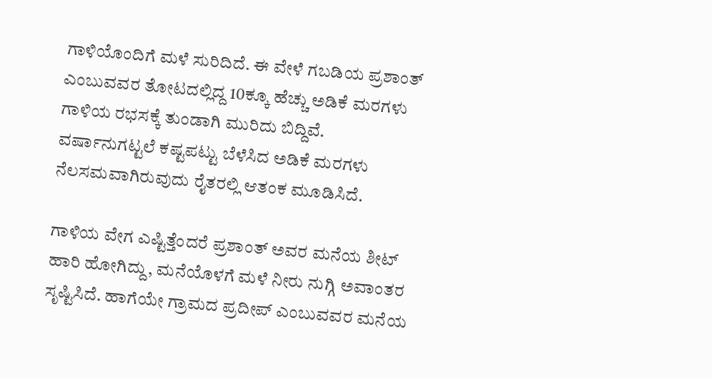ಗಾಳಿಯೊಂದಿಗೆ ಮಳೆ ಸುರಿದಿದೆ. ಈ ವೇಳೆ ಗಬಡಿಯ ಪ್ರಶಾಂತ್ ಎಂಬುವವರ ತೋಟದಲ್ಲಿದ್ದ 10ಕ್ಕೂ ಹೆಚ್ಚು ಅಡಿಕೆ ಮರಗಳು ಗಾಳಿಯ ರಭಸಕ್ಕೆ ತುಂಡಾಗಿ ಮುರಿದು ಬಿದ್ದಿವೆ. ವರ್ಷಾನುಗಟ್ಟಲೆ ಕಷ್ಟಪಟ್ಟು ಬೆಳೆಸಿದ ಅಡಿಕೆ ಮರಗಳು ನೆಲಸಮವಾಗಿರುವುದು ರೈತರಲ್ಲಿ ಆತಂಕ ಮೂಡಿಸಿದೆ.

ಗಾಳಿಯ ವೇಗ ಎಷ್ಟಿತ್ತೆಂದರೆ ಪ್ರಶಾಂತ್ ಅವರ ಮನೆಯ ಶೀಟ್ ಹಾರಿ ಹೋಗಿದ್ದು, ಮನೆಯೊಳಗೆ ಮಳೆ ನೀರು ನುಗ್ಗಿ ಅವಾಂತರ ಸೃಷ್ಟಿಸಿದೆ. ಹಾಗೆಯೇ ಗ್ರಾಮದ ಪ್ರದೀಪ್ ಎಂಬುವವರ ಮನೆಯ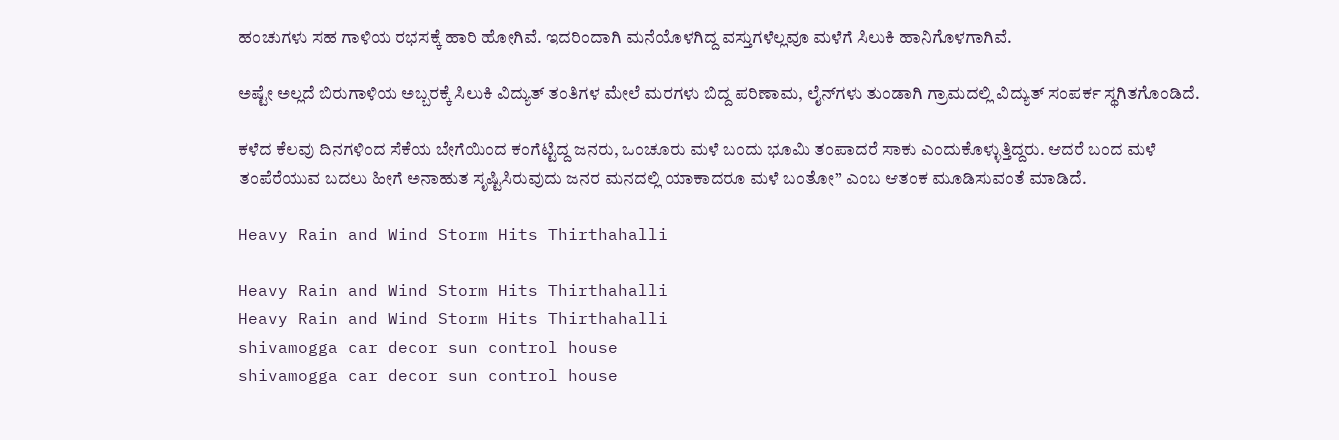ಹಂಚುಗಳು ಸಹ ಗಾಳಿಯ ರಭಸಕ್ಕೆ ಹಾರಿ ಹೋಗಿವೆ. ಇದರಿಂದಾಗಿ ಮನೆಯೊಳಗಿದ್ದ ವಸ್ತುಗಳೆಲ್ಲವೂ ಮಳೆಗೆ ಸಿಲುಕಿ ಹಾನಿಗೊಳಗಾಗಿವೆ.

ಅಷ್ಟೇ ಅಲ್ಲದೆ ಬಿರುಗಾಳಿಯ ಅಬ್ಬರಕ್ಕೆ ಸಿಲುಕಿ ವಿದ್ಯುತ್ ತಂತಿಗಳ ಮೇಲೆ ಮರಗಳು ಬಿದ್ದ ಪರಿಣಾಮ, ಲೈನ್‍ಗಳು ತುಂಡಾಗಿ ಗ್ರಾಮದಲ್ಲಿ ವಿದ್ಯುತ್ ಸಂಪರ್ಕ ಸ್ಥಗಿತಗೊಂಡಿದೆ.

ಕಳೆದ ಕೆಲವು ದಿನಗಳಿಂದ ಸೆಕೆಯ ಬೇಗೆಯಿಂದ ಕಂಗೆಟ್ಟಿದ್ದ ಜನರು, ಒಂಚೂರು ಮಳೆ ಬಂದು ಭೂಮಿ ತಂಪಾದರೆ ಸಾಕು ಎಂದುಕೊಳ್ಳುತ್ತಿದ್ದರು. ಆದರೆ ಬಂದ ಮಳೆ ತಂಪೆರೆಯುವ ಬದಲು ಹೀಗೆ ಅನಾಹುತ ಸೃಷ್ಟಿಸಿರುವುದು ಜನರ ಮನದಲ್ಲಿ ಯಾಕಾದರೂ ಮಳೆ ಬಂತೋ” ಎಂಬ ಆತಂಕ ಮೂಡಿಸುವಂತೆ ಮಾಡಿದೆ.

Heavy Rain and Wind Storm Hits Thirthahalli

Heavy Rain and Wind Storm Hits Thirthahalli
Heavy Rain and Wind Storm Hits Thirthahalli
shivamogga car decor sun control house
shivamogga car decor sun control house